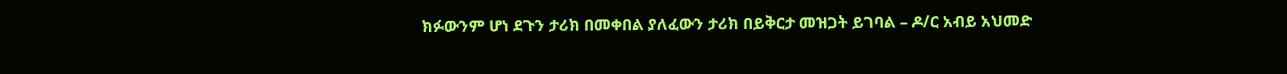ክፉውንም ሆነ ደጉን ታሪክ በመቀበል ያለፈውን ታሪክ በይቅርታ መዝጋት ይገባል – ዶ/ር አብይ አህመድ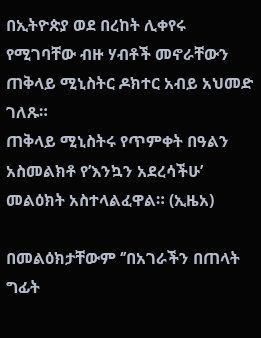በኢትዮጵያ ወደ በረከት ሊቀየሩ የሚገባቸው ብዙ ሃብቶች መኖራቸውን ጠቅላይ ሚኒስትር ዶክተር አብይ አህመድ ገለጹ።
ጠቅላይ ሚኒስትሩ የጥምቀት በዓልን አስመልክቶ የ’እንኳን አደረሳችሁ’ መልዕክት አስተላልፈዋል። (ኢዜአ)

በመልዕክታቸውም ‘’በአገራችን በጠላት ግፊት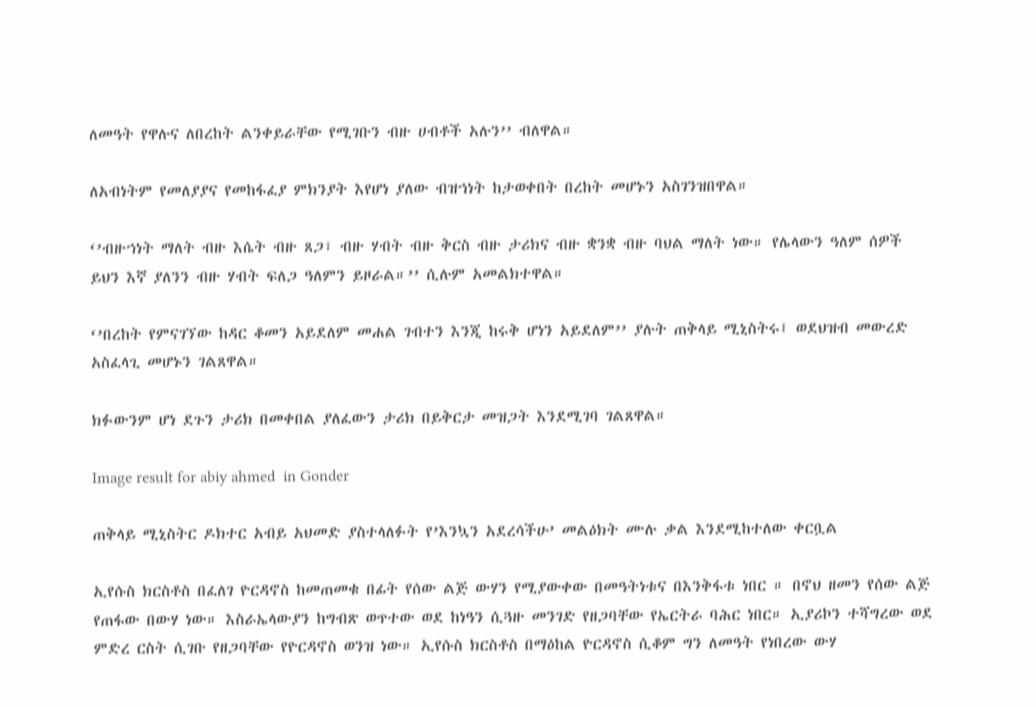ለመዓት የዋሉና ለበረከት ልንቀይራቸው የሚገቡን ብዙ ሀብቶች አሉን’’ ብለዋል።

ለአብነትም የመለያያና የመከፋፈያ ምክንያት እየሆነ ያለው ብዝኀነት ከታወቀበት በረከት መሆኑን አስገንዝበዋል።

‘’ብዙኀነት ማለት ብዙ እሴት ብዙ ጸጋ፣ ብዙ ሃብት ብዙ ቅርስ ብዙ ታሪክና ብዙ ቋንቋ ብዙ ባህል ማለት ነው። የሌላውን ዓለም ሰዎች ይህን እኛ ያለንን ብዙ ሃብት ፍለጋ ዓለምን ይዞራል።’’ ሲሉም አመልክተዋል።

‘’በረከት የምናገኘው ከዳር ቆመን አይደለም መሐል ገብተን እንጂ ከሩቅ ሆነን አይደለም’’ ያሉት ጠቅላይ ሚኒስትሩ፤ ወደህዝብ መውረድ አስፈላጊ መሆኑን ገልጸዋል።

ክፉውንም ሆነ ደጉን ታሪክ በመቀበል ያለፈውን ታሪክ በይቅርታ መዝጋት እንደሚገባ ገልጸዋል።

Image result for abiy ahmed  in Gonder

ጠቅላይ ሚኒስትር ዶክተር አብይ አህመድ ያስተላለፉት የ’እንኳን አደረሳችሁ’ መልዕክት ሙሉ ቃል እንደሚከተለው ቀርቧል

ኢየሱስ ክርስቶስ በፈለገ ዮርዳኖስ ከመጠመቁ በፊት የሰው ልጅ ውሃን የሚያውቀው በመዓትነቱና በእንቅፋቱ ነበር ። በኖህ ዘመን የሰው ልጅ የጠፋው በውሃ ነው። እስራኤላውያን ከግብጽ ወጥተው ወደ ከነዓን ሲጓዙ መንገድ የዘጋባቸው የኤርትራ ባሕር ነበር። ኢያሪኮን ተሻግረው ወደ ምድረ ርስት ሲገቡ የዘጋባቸው የዮርዳኖስ ወንዝ ነው። ኢየሱስ ክርስቶስ በማዕከል ዮርዳኖስ ሲቆም ግን ለመዓት የነበረው ውሃ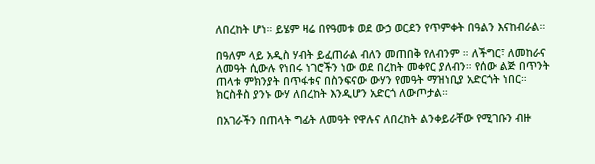ለበረከት ሆነ። ይሄም ዛሬ በየዓመቱ ወደ ውኃ ወርደን የጥምቀት በዓልን እናከብራል።

በዓለም ላይ አዲስ ሃብት ይፈጠራል ብለን መጠበቅ የለብንም ። ለችግር፣ ለመከራና ለመዓት ሲውሉ የነበሩ ነገሮችን ነው ወደ በረከት መቀየር ያለብን። የሰው ልጅ በጥንት ጠላቱ ምክንያት በጥፋቱና በስንፍናው ውሃን የመዓት ማዝነቢያ አድርጎት ነበር። ክርስቶስ ያንኑ ውሃ ለበረከት እንዲሆን አድርጎ ለውጦታል።

በአገራችን በጠላት ግፊት ለመዓት የዋሉና ለበረከት ልንቀይራቸው የሚገቡን ብዙ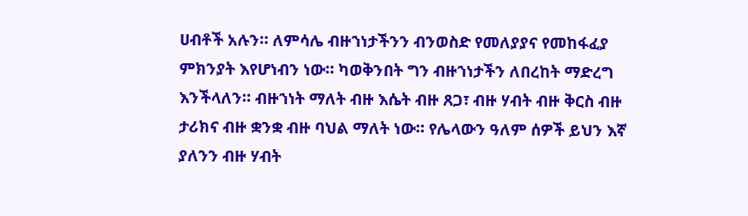ሀብቶች አሉን። ለምሳሌ ብዙኀነታችንን ብንወስድ የመለያያና የመከፋፈያ ምክንያት እየሆነብን ነው። ካወቅንበት ግን ብዙኀነታችን ለበረከት ማድረግ እንችላለን። ብዙኀነት ማለት ብዙ እሴት ብዙ ጸጋ፣ ብዙ ሃብት ብዙ ቅርስ ብዙ ታሪክና ብዙ ቋንቋ ብዙ ባህል ማለት ነው። የሌላውን ዓለም ሰዎች ይህን እኛ ያለንን ብዙ ሃብት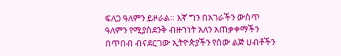ፍለጋ ዓለምን ይዞራል። እኛ ግን በአገራችን ውስጥ ዓለምን የሚያስደንቅ ብዙኀነት አለን አጠቃቀማችን በጥበብ ብናደርገው ኢትዮጵያችን የሰው ልጅ ሀብቶችን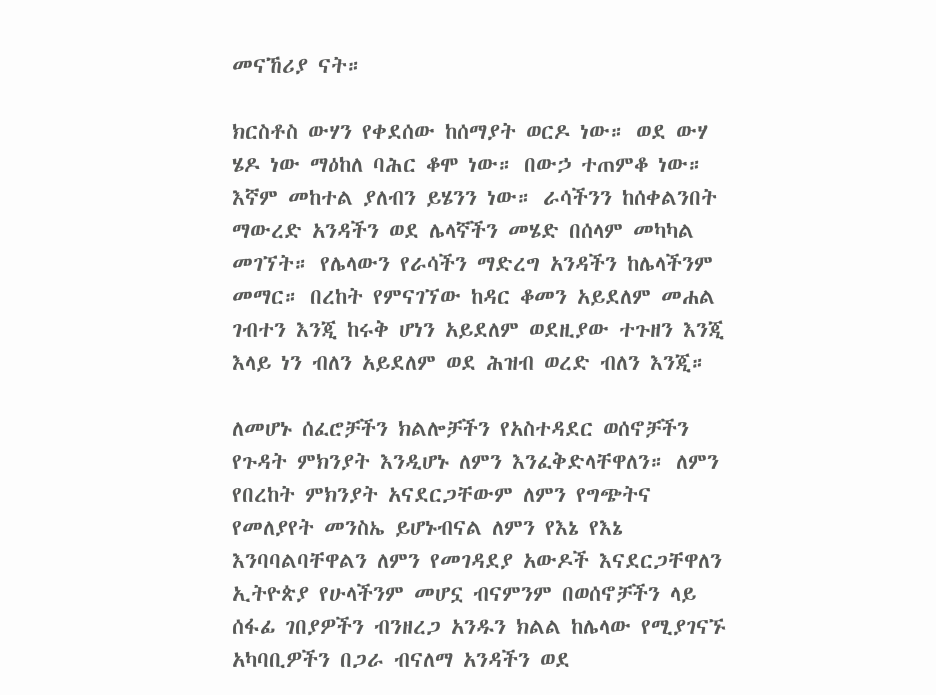መናኸሪያ ናት።

ክርስቶስ ውሃን የቀደሰው ከሰማያት ወርዶ ነው። ወደ ውሃ ሄዶ ነው ማዕከለ ባሕር ቆሞ ነው። በውኃ ተጠምቆ ነው። እኛም መከተል ያለብን ይሄንን ነው። ራሳችንን ከሰቀልንበት ማውረድ አንዳችን ወደ ሌላኛችን መሄድ በሰላም መካካል መገኘት። የሌላውን የራሳችን ማድረግ አንዳችን ከሌላችንም መማር። በረከት የምናገኘው ከዳር ቆመን አይደለም መሐል ገብተን እንጂ ከሩቅ ሆነን አይደለም ወደዚያው ተጉዘን እንጂ እላይ ነን ብለን አይደለም ወደ ሕዝብ ወረድ ብለን እንጂ።

ለመሆኑ ሰፈሮቻችን ክልሎቻችን የአስተዳደር ወሰኖቻችን የጉዳት ምክንያት እንዲሆኑ ለምን እንፈቅድላቸዋለን። ለምን የበረከት ምክንያት አናደርጋቸውም ለምን የግጭትና የመለያየት መንስኤ ይሆኑብናል ለምን የእኔ የእኔ እንባባልባቸዋልን ለምን የመገዳደያ አውዶች እናደርጋቸዋለን ኢትዮጵያ የሁላችንም መሆኗ ብናምንም በወሰኖቻችን ላይ ሰፋፊ ገበያዎችን ብንዘረጋ አንዱን ክልል ከሌላው የሚያገናኙ አካባቢዎችን በጋራ ብናለማ አንዳችን ወደ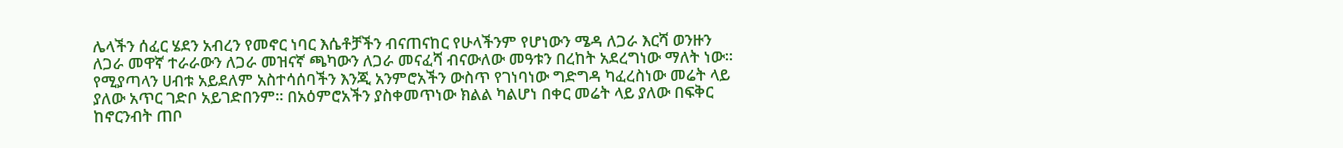ሌላችን ሰፈር ሄደን አብረን የመኖር ነባር እሴቶቻችን ብናጠናከር የሁላችንም የሆነውን ሜዳ ለጋራ እርሻ ወንዙን ለጋራ መዋኛ ተራራውን ለጋራ መዝናኛ ጫካውን ለጋራ መናፈሻ ብናውለው መዓቱን በረከት አደረግነው ማለት ነው። የሚያጣላን ሀብቱ አይደለም አስተሳሰባችን እንጂ አንምሮአችን ውስጥ የገነባነው ግድግዳ ካፈረስነው መሬት ላይ ያለው አጥር ገድቦ አይገድበንም። በአዕምሮአችን ያስቀመጥነው ክልል ካልሆነ በቀር መሬት ላይ ያለው በፍቅር ከኖርንብት ጠቦ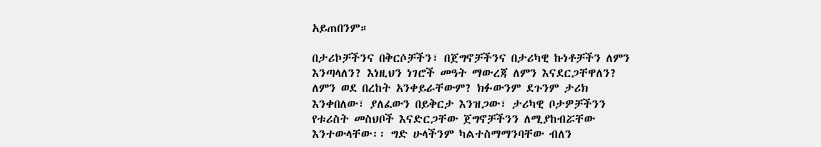አይጠበንም።

በታሪኮቻችንና በቅርሶቻችን፣ በጀግኖቻችንና በታሪካዊ ኩነቶቻችን ለምን እንጣላለን? እነዚህን ነገሮች መዓት ማውረጃ ለምን እናደርጋቸዋለን? ለምን ወደ በረከት አንቀይራቸውም? ክፉውንም ደጉንም ታሪክ እንቀበለው፣ ያለፈውን በይቅርታ እንዝጋው፣ ታሪካዊ ቦታዎቻችንን የቱሪስት መስህቦች እናድርጋቸው ጀግኖቻችንን ለሚያከብሯቸው እንተውላቸው፡፡ ግድ ሁላችንም ካልተስማማንባቸው ብለን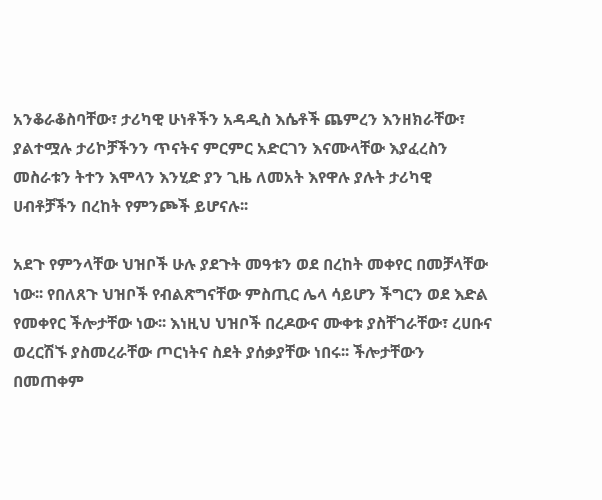አንቆራቆስባቸው፣ ታሪካዊ ሁነቶችን አዳዲስ እሴቶች ጨምረን እንዘክራቸው፣ ያልተሟሉ ታሪኮቻችንን ጥናትና ምርምር አድርገን እናሙላቸው እያፈረስን መስራቱን ትተን እሞላን እንሂድ ያን ጊዜ ለመአት እየዋሉ ያሉት ታሪካዊ ሀብቶቻችን በረከት የምንጮች ይሆናሉ፡፡

አደጉ የምንላቸው ህዝቦች ሁሉ ያደጉት መዓቱን ወደ በረከት መቀየር በመቻላቸው ነው፡፡ የበለጸጉ ህዝቦች የብልጽግናቸው ምስጢር ሌላ ሳይሆን ችግርን ወደ እድል የመቀየር ችሎታቸው ነው፡፡ እነዚህ ህዝቦች በረዶውና ሙቀቱ ያስቸገራቸው፣ ረሀቡና ወረርሽኙ ያስመረራቸው ጦርነትና ስደት ያሰቃያቸው ነበሩ፡፡ ችሎታቸውን በመጠቀም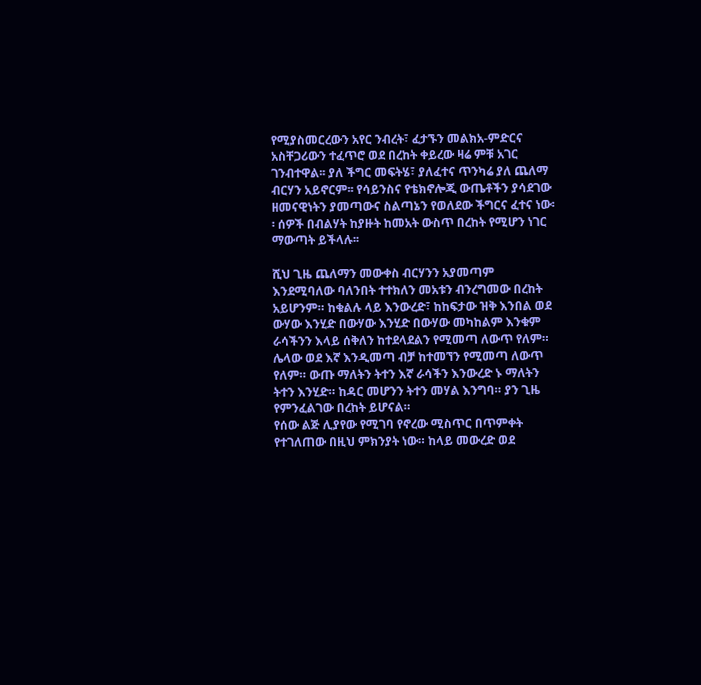የሚያስመርረውን አየር ንብረት፣ ፈታኙን መልክአ-ምድርና አስቸጋሪውን ተፈጥሮ ወደ በረከት ቀይረው ዛሬ ምቹ አገር ገንብተዋል፡፡ ያለ ችግር መፍትሄ፣ ያለፈተና ጥንካሬ ያለ ጨለማ ብርሃን አይኖርም፡፡ የሳይንስና የቴክኖሎጂ ውጤቶችን ያሳደገው ዘመናዊነትን ያመጣውና ስልጣኔን የወለደው ችግርና ፈተና ነው፡፡ ሰዎች በብልሃት ከያዙት ከመአት ውስጥ በረከት የሚሆን ነገር ማውጣት ይችላሉ፡፡

ሺህ ጊዜ ጨለማን መውቀስ ብርሃንን አያመጣም እንደሚባለው ባለንበት ተተክለን መአቱን ብንረግመው በረከት አይሆንም። ከቁልሉ ላይ እንውረድ፣ ከከፍታው ዝቅ እንበል ወደ ውሃው እንሂድ በውሃው እንሂድ በውሃው መካከልም እንቁም ራሳችንን እላይ ሰቅለን ከተደላደልን የሚመጣ ለውጥ የለም። ሌላው ወደ እኛ እንዲመጣ ብቻ ከተመኘን የሚመጣ ለውጥ የለም። ውጡ ማለትን ትተን እኛ ራሳችን እንውረድ ኑ ማለትን ትተን እንሂድ። ከዳር መሆንን ትተን መሃል እንግባ። ያን ጊዜ የምንፈልገው በረከት ይሆናል።
የሰው ልጅ ሊያየው የሚገባ የኖረው ሚስጥር በጥምቀት የተገለጠው በዚህ ምክንያት ነው። ከላይ መውረድ ወደ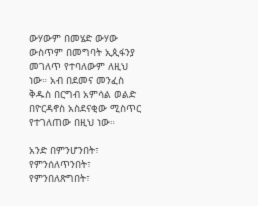ውሃውም በመሄድ ውሃው ውስጥም በመግባት ኢጲፋንያ መገለጥ የተባለውም ለዚህ ነው። አብ በደመና መንፈስ ቅዱስ በርግብ አምሳል ወልድ በዮርዳኖስ አስደናቂው ሚስጥር የተገለጠው በዚህ ነው።

አንድ በምንሆንበት፣ የምንሰለጥንበት፣ የምንበለጽግበት፣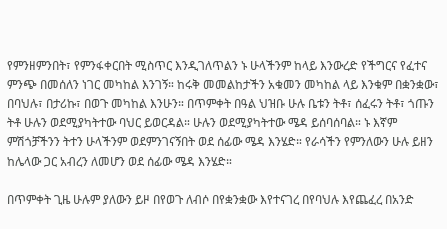የምንዘምንበት፣ የምንፋቀርበት ሚስጥር እንዲገለጥልን ኑ ሁላችንም ከላይ እንውረድ የችግርና የፈተና ምንጭ በመሰለን ነገር መካከል እንገኝ። ከሩቅ መመልከታችን አቁመን መካከል ላይ እንቁም በቋንቋው፣ በባህሉ፣ በታሪኩ፣ በወጉ መካከል እንሁን። በጥምቀት በዓል ህዝቡ ሁሉ ቤቱን ትቶ፣ ሰፈሩን ትቶ፣ ጎጡን ትቶ ሁሉን ወደሚያካትተው ባህር ይወርዳል። ሁሉን ወደሚያካትተው ሜዳ ይሰባሰባል። ኑ እኛም ምሽጎቻችንን ትተን ሁላችንም ወደምንገናኝበት ወደ ሰፊው ሜዳ እንሄድ። የራሳችን የምንለውን ሁሉ ይዘን ከሌላው ጋር አብረን ለመሆን ወደ ሰፊው ሜዳ እንሄድ።

በጥምቀት ጊዜ ሁሉም ያለውን ይዞ በየወጉ ለብሶ በየቋንቋው እየተናገረ በየባህሉ እየጨፈረ በአንድ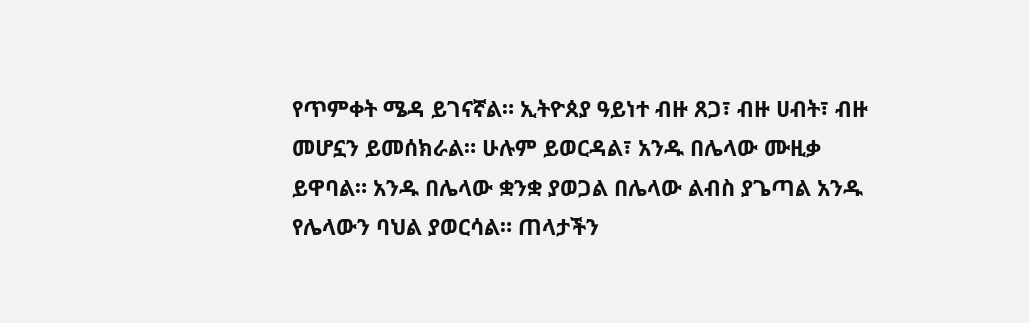የጥምቀት ሜዳ ይገናኛል። ኢትዮጰያ ዓይነተ ብዙ ጸጋ፣ ብዙ ሀብት፣ ብዙ መሆኗን ይመሰክራል። ሁሉም ይወርዳል፣ አንዱ በሌላው ሙዚቃ ይዋባል። አንዱ በሌላው ቋንቋ ያወጋል በሌላው ልብስ ያጌጣል አንዱ የሌላውን ባህል ያወርሳል። ጠላታችን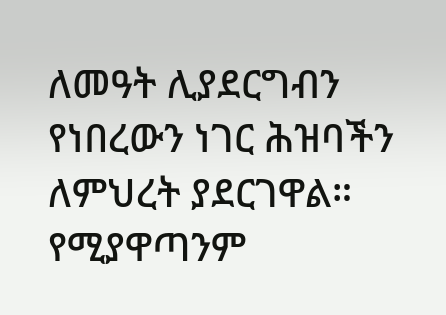ለመዓት ሊያደርግብን የነበረውን ነገር ሕዝባችን ለምህረት ያደርገዋል። የሚያዋጣንም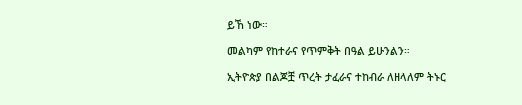ይኸ ነው።

መልካም የከተራና የጥምቅት በዓል ይሁንልን።

ኢትዮጵያ በልጆቿ ጥረት ታፈራና ተከብራ ለዘላለም ትኑር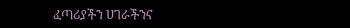ፈጣሪያችን ሀገራችንና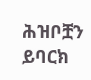ሕዝቦቿን ይባርክ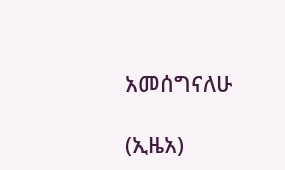አመሰግናለሁ

(ኢዜአ)